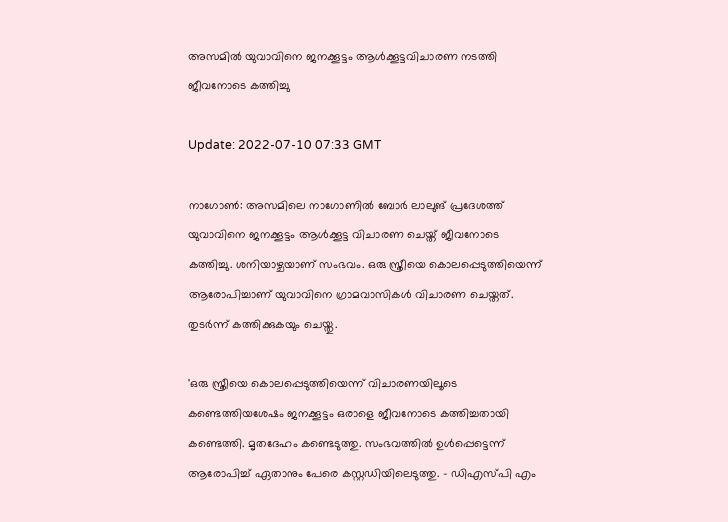അസമില്‍ യുവാവിനെ ജനക്കൂട്ടം ആള്‍ക്കൂട്ടവിചാരണ നടത്തി ജീവനോടെ കത്തിച്ചു

Update: 2022-07-10 07:33 GMT

നാഗോണ്‍: അസമിലെ നാഗോണില്‍ ബോര്‍ ലാലുങ് പ്രദേശത്ത് യുവാവിനെ ജനക്കൂട്ടം ആള്‍ക്കൂട്ട വിചാരണ ചെയ്ത് ജീവനോടെ കത്തിച്ചു. ശനിയാഴ്ചയാണ് സംഭവം. ഒരു സ്ത്രീയെ കൊലപ്പെടുത്തിയെന്ന് ആരോപിച്ചാണ് യുവാവിനെ ഗ്രാമവാസികള്‍ വിചാരണ ചെയ്തത്. തുടര്‍ന്ന് കത്തിക്കുകയും ചെയ്തു.

'ഒരു സ്ത്രീയെ കൊലപ്പെടുത്തിയെന്ന് വിചാരണയിലൂടെ കണ്ടെത്തിയശേഷം ജനക്കൂട്ടം ഒരാളെ ജീവനോടെ കത്തിച്ചതായി കണ്ടെത്തി. മൃതദേഹം കണ്ടെടുത്തു. സംഭവത്തില്‍ ഉള്‍പ്പെട്ടെന്ന് ആരോപിച്ച് ഏതാനും പേരെ കസ്റ്റഡിയിലെടുത്തു. - ഡിഎസ്പി എം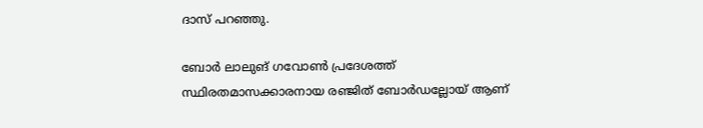ദാസ് പറഞ്ഞു.

ബോര്‍ ലാലുങ് ഗവോണ്‍ പ്രദേശത്ത് സ്ഥിരതമാസക്കാരനായ രഞ്ജിത് ബോര്‍ഡല്ലോയ് ആണ്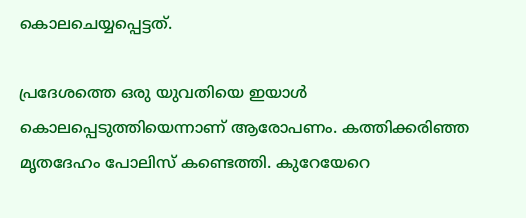കൊലചെയ്യപ്പെട്ടത്.

പ്രദേശത്തെ ഒരു യുവതിയെ ഇയാള്‍ കൊലപ്പെടുത്തിയെന്നാണ് ആരോപണം. കത്തിക്കരിഞ്ഞ മൃതദേഹം പോലിസ് കണ്ടെത്തി. കുറേയേറെ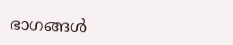ഭാഗങ്ങള്‍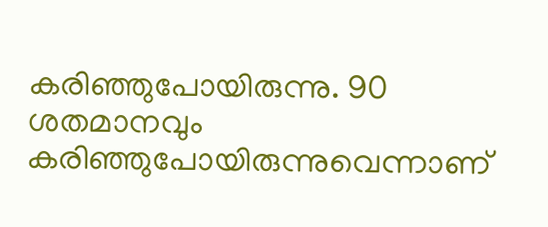കരിഞ്ഞുപോയിരുന്നു. 90 ശതമാനവും കരിഞ്ഞുപോയിരുന്നുവെന്നാണ്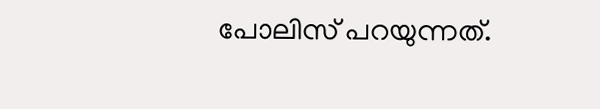പോലിസ് പറയുന്നത്.